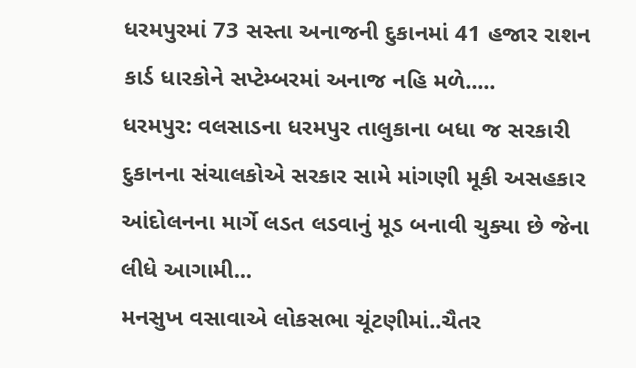ધરમપુરમાં 73 સસ્તા અનાજની દુકાનમાં 41 હજાર રાશન કાર્ડ ધારકોને સપ્ટેમ્બરમાં અનાજ નહિ મળે.....
ધરમપુર: વલસાડના ધરમપુર તાલુકાના બધા જ સરકારી દુકાનના સંચાલકોએ સરકાર સામે માંગણી મૂકી અસહકાર આંદોલનના માર્ગે લડત લડવાનું મૂડ બનાવી ચુક્યા છે જેના લીધે આગામી...
મનસુખ વસાવાએ લોકસભા ચૂંટણીમાં..ચૈતર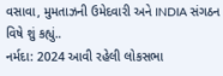વસાવા, મુમતાઝની ઉમેદવારી અને INDIA સંગઠન વિષે શું કહ્યું..
નર્મદા: 2024 આવી રહેલી લોકસભા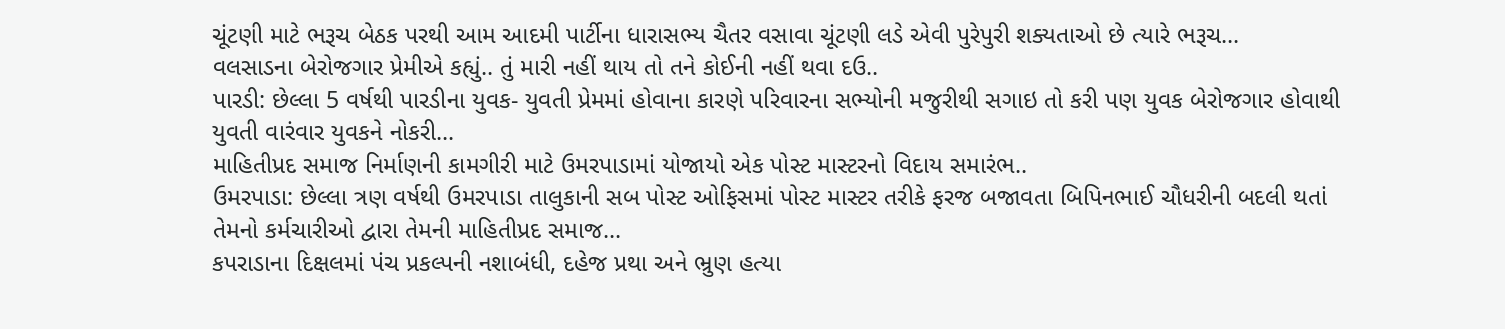ચૂંટણી માટે ભરૂચ બેઠક પરથી આમ આદમી પાર્ટીના ધારાસભ્ય ચૈતર વસાવા ચૂંટણી લડે એવી પુરેપુરી શક્યતાઓ છે ત્યારે ભરૂચ...
વલસાડના બેરોજગાર પ્રેમીએ કહ્યું.. તું મારી નહીં થાય તો તને કોઈની નહીં થવા દઉ..
પારડી: છેલ્લા 5 વર્ષથી પારડીના યુવક- યુવતી પ્રેમમાં હોવાના કારણે પરિવારના સભ્યોની મજુરીથી સગાઇ તો કરી પણ યુવક બેરોજગાર હોવાથી યુવતી વારંવાર યુવકને નોકરી...
માહિતીપ્રદ સમાજ નિર્માણની કામગીરી માટે ઉમરપાડામાં યોજાયો એક પોસ્ટ માસ્ટરનો વિદાય સમારંભ..
ઉમરપાડા: છેલ્લા ત્રણ વર્ષથી ઉમરપાડા તાલુકાની સબ પોસ્ટ ઓફિસમાં પોસ્ટ માસ્ટર તરીકે ફરજ બજાવતા બિપિનભાઈ ચૌધરીની બદલી થતાં તેમનો કર્મચારીઓ દ્વારા તેમની માહિતીપ્રદ સમાજ...
કપરાડાના દિક્ષલમાં પંચ પ્રકલ્પની નશાબંધી, દહેજ પ્રથા અને ભ્રુણ હત્યા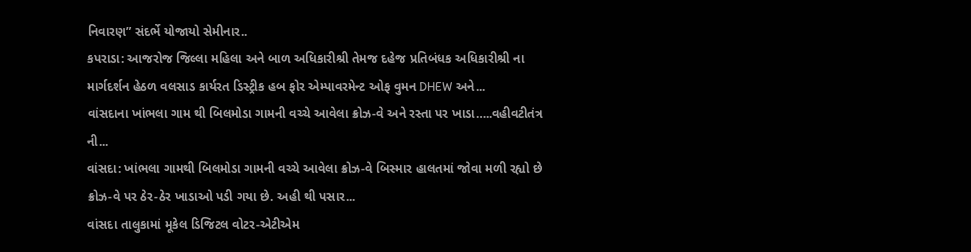નિવારણ” સંદર્ભે યોજાયો સેમીનાર..
કપરાડા: આજરોજ જિલ્લા મહિલા અને બાળ અધિકારીશ્રી તેમજ દહેજ પ્રતિબંધક અધિકારીશ્રી ના માર્ગદર્શન હેઠળ વલસાડ કાર્યરત ડિસ્ટ્રીક હબ ફોર એમ્પાવરમેન્ટ ઓફ વુમન DHEW અને...
વાંસદાના ખાંભલા ગામ થી બિલમોડા ગામની વચ્ચે આવેલા ક્રોઝ-વે અને રસ્તા પર ખાડા…..વહીવટીતંત્ર ની...
વાંસદા: ખાંભલા ગામથી બિલમોડા ગામની વચ્ચે આવેલા ક્રોઝ-વે બિસ્માર હાલતમાં જોવા મળી રહ્યો છે ક્રોઝ-વે પર ઠેર-ઠેર ખાડાઓ પડી ગયા છે. અહી થી પસાર...
વાંસદા તાલુકામાં મૂકેલ ડિજિટલ વોટર-એટીએમ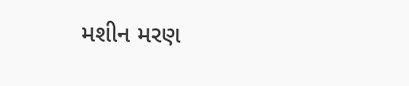મશીન મરણ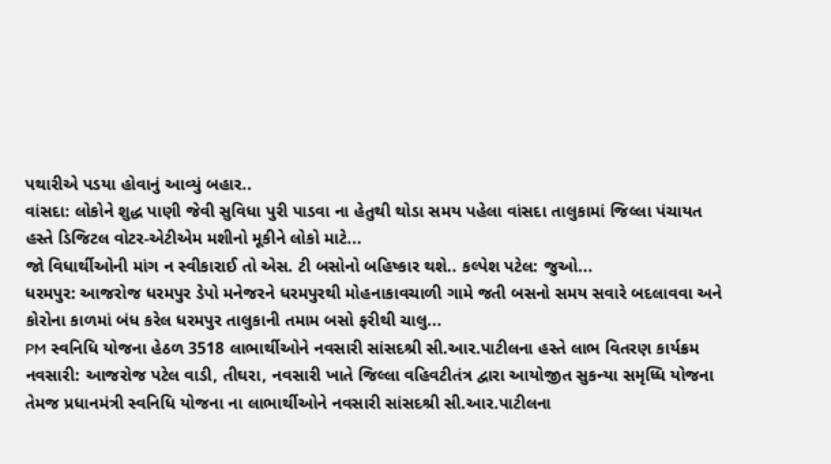પથારીએ પડયા હોવાનું આવ્યું બહાર..
વાંસદા: લોકોને શુદ્ધ પાણી જેવી સુવિધા પુરી પાડવા ના હેતુથી થોડા સમય પહેલા વાંસદા તાલુકામાં જિલ્લા પંચાયત હસ્તે ડિજિટલ વોટર-એટીએમ મશીનો મૂકીને લોકો માટે...
જો વિધાર્થીઓની માંગ ન સ્વીકારાઈ તો એસ. ટી બસોનો બહિષ્કાર થશે.. કલ્પેશ પટેલ: જુઓ...
ધરમપુર: આજરોજ ધરમપુર ડેપો મનેજરને ધરમપુરથી મોહનાકાવચાળી ગામે જતી બસનો સમય સવારે બદલાવવા અને કોરોના કાળમાં બંધ કરેલ ધરમપુર તાલુકાની તમામ બસો ફરીથી ચાલુ...
PM સ્વનિધિ યોજના હેઠળ 3518 લાભાર્થીઓને નવસારી સાંસદશ્રી સી.આર.પાટીલના હસ્તે લાભ વિતરણ કાર્યક્રમ
નવસારી: આજરોજ પટેલ વાડી, તીઘરા, નવસારી ખાતે જિલ્લા વહિવટીતંત્ર દ્વારા આયોજીત સુકન્યા સમૃધ્ધિ યોજના તેમજ પ્રધાનમંત્રી સ્વનિધિ યોજના ના લાભાર્થીઓને નવસારી સાંસદશ્રી સી.આર.પાટીલના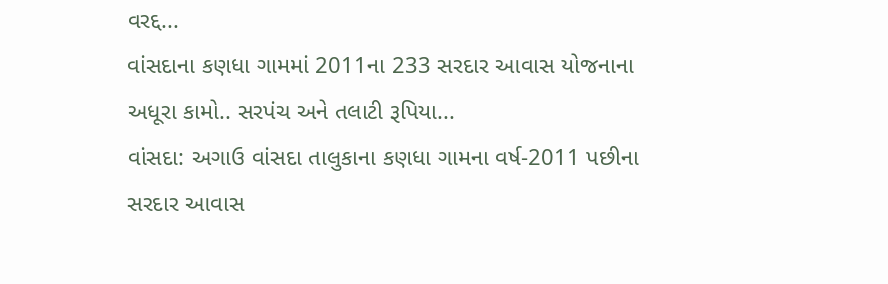વરદ્દ...
વાંસદાના કણધા ગામમાં 2011ના 233 સરદાર આવાસ યોજનાના અધૂરા કામો.. સરપંચ અને તલાટી રૂપિયા...
વાંસદા: અગાઉ વાંસદા તાલુકાના કણધા ગામના વર્ષ-2011 પછીના સરદાર આવાસ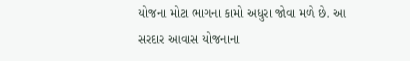યોજના મોટા ભાગના કામો અધુરા જોવા મળે છે. આ સરદાર આવાસ યોજનાના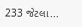233 જેટલા...